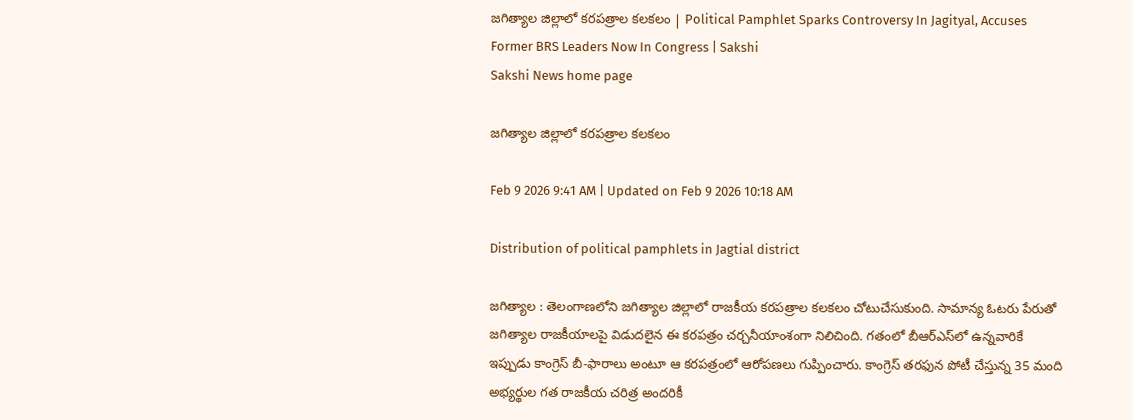జగిత్యాల జిల్లాలో కరపత్రాల కలకలం | Political Pamphlet Sparks Controversy In Jagityal, Accuses Former BRS Leaders Now In Congress | Sakshi
Sakshi News home page

జగిత్యాల జిల్లాలో కరపత్రాల కలకలం

Feb 9 2026 9:41 AM | Updated on Feb 9 2026 10:18 AM

Distribution of political pamphlets in Jagtial district

జగిత్యాల : తెలంగాణలోని జగిత్యాల జిల్లాలో రాజకీయ కరపత్రాల కలకలం చోటుచేసుకుంది. సామాన్య ఓటరు పేరుతో జగిత్యాల రాజకీయాలపై విడుదలైన ఈ కరపత్రం చర్చనీయాంశంగా నిలిచింది. గతంలో బీఆర్ఎస్‌లో ఉన్నవారికే ఇప్పుడు కాంగ్రెస్ బీ-ఫారాలు అంటూ ఆ కరపత్రంలో ఆరోపణలు గుప్పించారు. కాంగ్రెస్ తరఫున పోటీ చేస్తున్న 35 మంది అభ్యర్థుల గత రాజకీయ చరిత్ర అందరికీ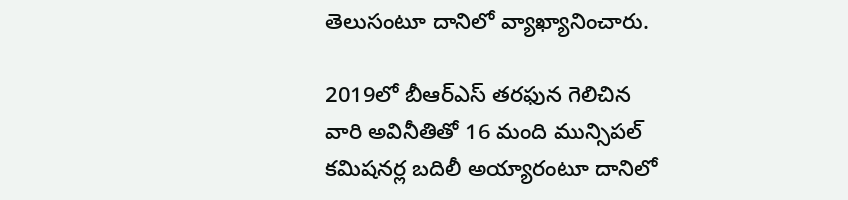తెలుసంటూ దానిలో వ్యాఖ్యానించారు.

2019లో బీఆర్ఎస్ తరఫున గెలిచిన వారి అవినీతితో 16 మంది మున్సిపల్ కమిషనర్ల బదిలీ అయ్యారంటూ దానిలో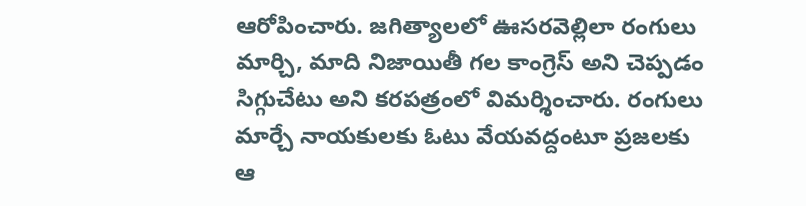ఆరోపించారు. జగిత్యాలలో ఊసరవెల్లిలా రంగులు మార్చి, మాది నిజాయితీ గల కాంగ్రెస్ అని చెప్పడం సిగ్గుచేటు అని కరపత్రంలో విమర్శించారు. రంగులు మార్చే నాయకులకు ఓటు వేయవద్దంటూ ప్రజలకు ఆ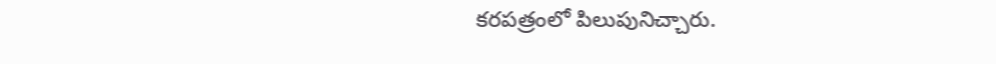కరపత్రంలో పిలుపునిచ్చారు.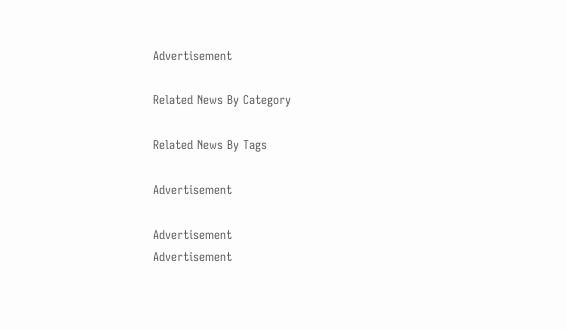Advertisement

Related News By Category

Related News By Tags

Advertisement

Advertisement
Advertisement